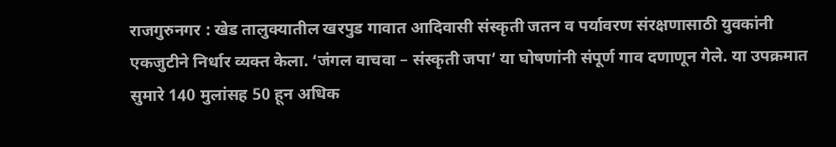राजगुरुनगर : खेड तालुक्यातील खरपुड गावात आदिवासी संस्कृती जतन व पर्यावरण संरक्षणासाठी युवकांनी एकजुटीने निर्धार व्यक्त केला. ‘जंगल वाचवा – संस्कृती जपा’ या घोषणांनी संपूर्ण गाव दणाणून गेले. या उपक्रमात सुमारे 140 मुलांसह 50 हून अधिक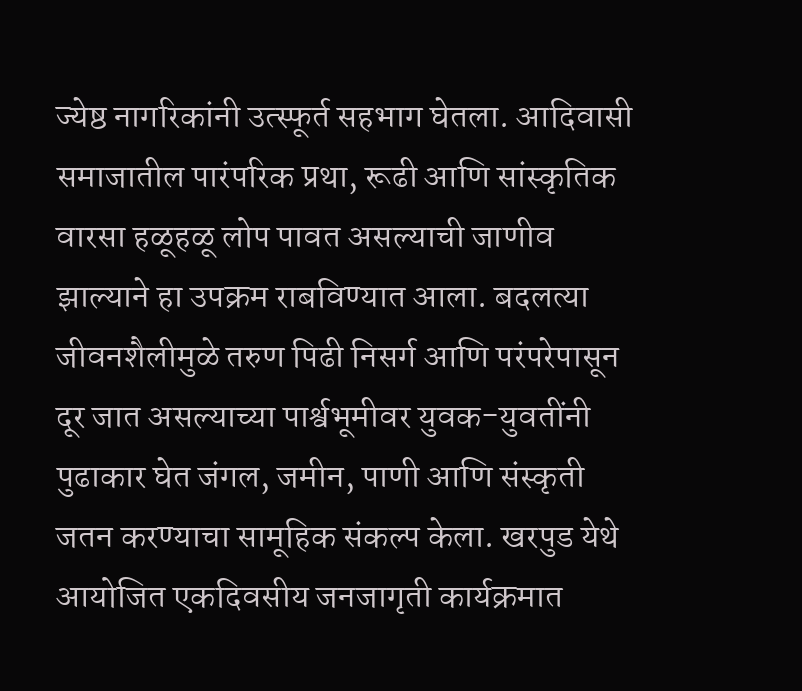ज्येष्ठ नागरिकांनी उत्स्फूर्त सहभाग घेतला. आदिवासी समाजातील पारंपरिक प्रथा, रूढी आणि सांस्कृतिक वारसा हळूहळू लोप पावत असल्याची जाणीव झाल्याने हा उपक्रम राबविण्यात आला. बदलत्या जीवनशैलीमुळे तरुण पिढी निसर्ग आणि परंपरेपासून दूर जात असल्याच्या पार्श्वभूमीवर युवक-युवतींनी पुढाकार घेत जंगल, जमीन, पाणी आणि संस्कृती जतन करण्याचा सामूहिक संकल्प केला. खरपुड येथे आयोजित एकदिवसीय जनजागृती कार्यक्रमात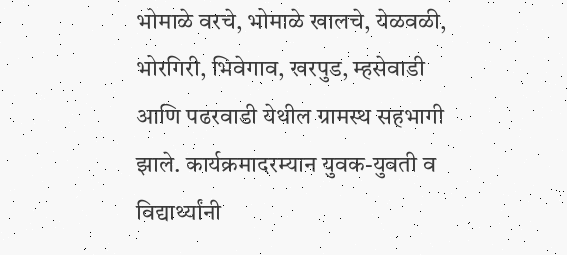भोमाळे वरचे, भोमाळे खालचे, येळवळी, भोरगिरी, भिवेगाव, खरपुड, म्हसेवाडी आणि पढरवाडी येथील ग्रामस्थ सहभागी झाले. कार्यक्रमादरम्यान युवक-युवती व विद्यार्थ्यांनी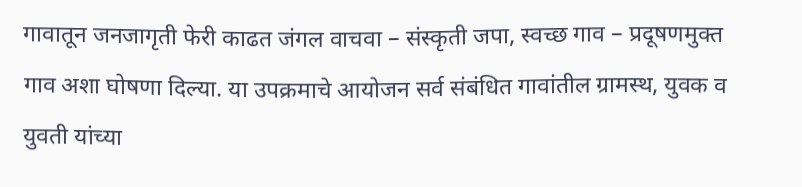गावातून जनजागृती फेरी काढत जंगल वाचवा – संस्कृती जपा, स्वच्छ गाव – प्रदूषणमुक्त गाव अशा घोषणा दिल्या. या उपक्रमाचे आयोजन सर्व संबंधित गावांतील ग्रामस्थ, युवक व युवती यांच्या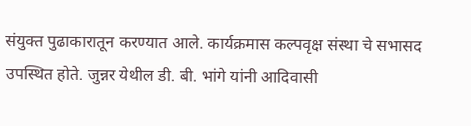संयुक्त पुढाकारातून करण्यात आले. कार्यक्रमास कल्पवृक्ष संस्था चे सभासद उपस्थित होते. जुन्नर येथील डी. बी. भांगे यांनी आदिवासी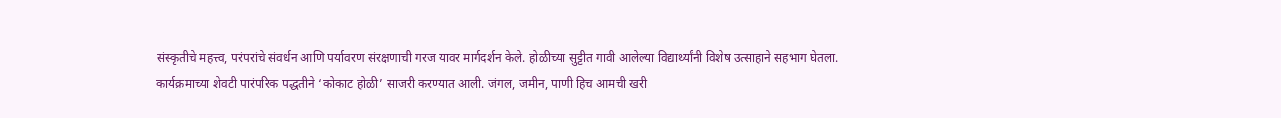संस्कृतीचे महत्त्व, परंपरांचे संवर्धन आणि पर्यावरण संरक्षणाची गरज यावर मार्गदर्शन केले. होळीच्या सुट्टीत गावी आलेल्या विद्यार्थ्यांनी विशेष उत्साहाने सहभाग घेतला. कार्यक्रमाच्या शेवटी पारंपरिक पद्धतीने ‘कोकाट होळी’ साजरी करण्यात आली. जंगल, जमीन, पाणी हिच आमची खरी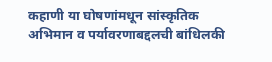कहाणी या घोषणांमधून सांस्कृतिक अभिमान व पर्यावरणाबद्दलची बांधिलकी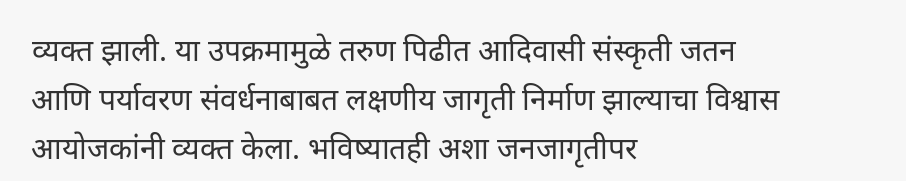व्यक्त झाली. या उपक्रमामुळे तरुण पिढीत आदिवासी संस्कृती जतन आणि पर्यावरण संवर्धनाबाबत लक्षणीय जागृती निर्माण झाल्याचा विश्वास आयोजकांनी व्यक्त केला. भविष्यातही अशा जनजागृतीपर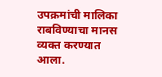उपक्रमांची मालिका राबविण्याचा मानस व्यक्त करण्यात आला.